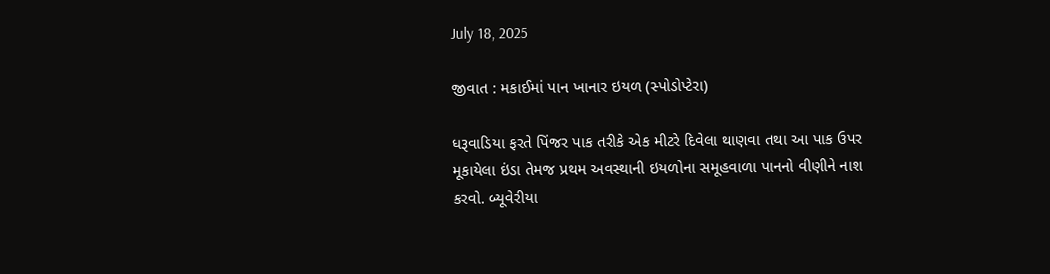July 18, 2025

જીવાત : મકાઈમાં પાન ખાનાર ઇયળ (સ્પોડોપ્ટેરા)

ધરૂવાડિયા ફરતે પિંજર પાક તરીકે એક મીટરે દિવેલા થાણવા તથા આ પાક ઉપર મૂકાયેલા ઇંડા તેમજ પ્રથમ અવસ્થાની ઇયળોના સમૂહવાળા પાનનો વીણીને નાશ કરવો. બ્યૂવેરીયા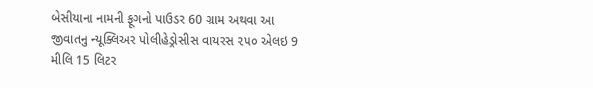બેસીયાના નામની ફૂગનો પાઉડર 60 ગ્રામ અથવા આ જીવાતનુ ન્યૂક્લિઅર પોલીહેડ્રોસીસ વાયરસ ૨૫૦ એલઇ 9 મીલિ 15 લિટર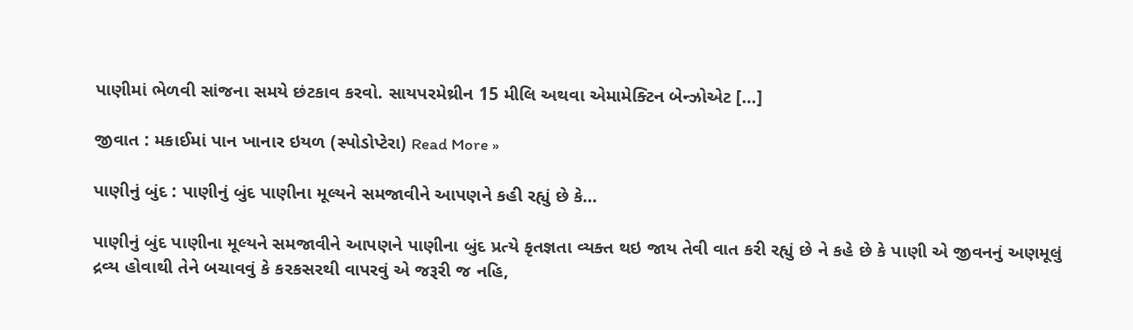પાણીમાં ભેળવી સાંજના સમયે છંટકાવ કરવો. સાયપરમેથ્રીન 15 મીલિ અથવા એમામેક્ટિન બેન્ઝોએટ […]

જીવાત : મકાઈમાં પાન ખાનાર ઇયળ (સ્પોડોપ્ટેરા) Read More »

પાણીનું બુંદ : પાણીનું બુંદ પાણીના મૂલ્યને સમજાવીને આપણને કહી રહ્યું છે કે…

પાણીનું બુંદ પાણીના મૂલ્યને સમજાવીને આપણને પાણીના બુંદ પ્રત્યે કૃતજ્ઞતા વ્યક્ત થઇ જાય તેવી વાત કરી રહ્યું છે ને કહે છે કે પાણી એ જીવનનું અણમૂલું દ્રવ્ય હોવાથી તેને બચાવવું કે કરકસરથી વાપરવું એ જરૂરી જ નહિ,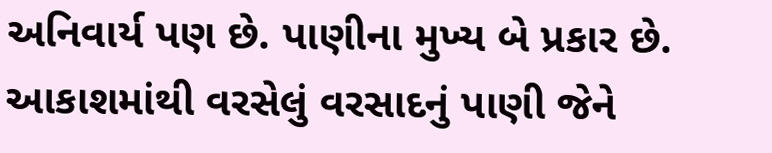અનિવાર્ય પણ છે. પાણીના મુખ્ય બે પ્રકાર છે. આકાશમાંથી વરસેલું વરસાદનું પાણી જેને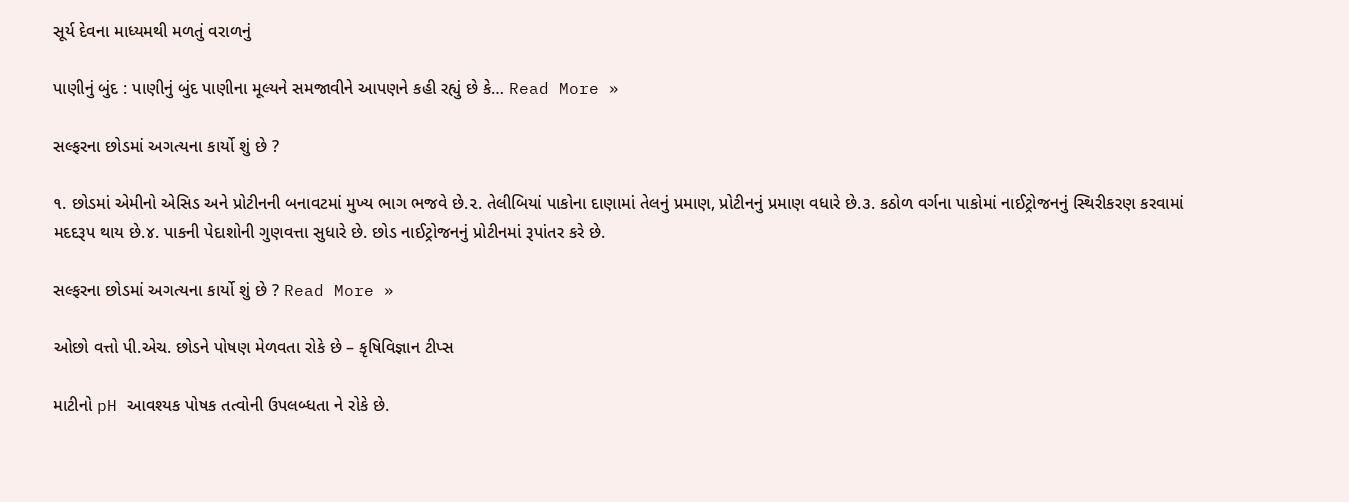સૂર્ય દેવના માધ્યમથી મળતું વરાળનું

પાણીનું બુંદ : પાણીનું બુંદ પાણીના મૂલ્યને સમજાવીને આપણને કહી રહ્યું છે કે… Read More »

સલ્ફરના છોડમાં અગત્યના કાર્યો શું છે ?

૧. છોડમાં એમીનો એસિડ અને પ્રોટીનની બનાવટમાં મુખ્ય ભાગ ભજવે છે.૨. તેલીબિયાં પાકોના દાણામાં તેલનું પ્રમાણ, પ્રોટીનનું પ્રમાણ વધારે છે.૩. કઠોળ વર્ગના પાકોમાં નાઈટ્રોજનનું સ્થિરીકરણ કરવામાં મદદરૂપ થાય છે.૪. પાકની પેદાશોની ગુણવત્તા સુધારે છે. છોડ નાઈટ્રોજનનું પ્રોટીનમાં રૂપાંતર કરે છે.

સલ્ફરના છોડમાં અગત્યના કાર્યો શું છે ? Read More »

ઓછો વત્તો પી.એચ. છોડને પોષણ મેળવતા રોકે છે – કૃષિવિજ્ઞાન ટીપ્સ

માટીનો pH આવશ્યક પોષક તત્વોની ઉપલબ્ધતા ને રોકે છે.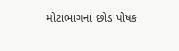મોટાભાગના છોડ પોષક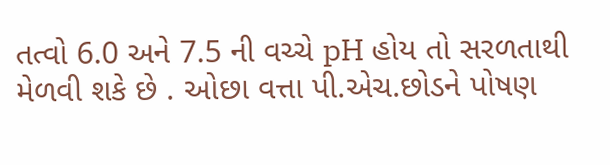તત્વો 6.0 અને 7.5 ની વચ્ચે pH હોય તો સરળતાથી મેળવી શકે છે . ઓછા વત્તા પી.એચ.છોડને પોષણ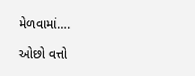મેળવામાં….

ઓછો વત્તો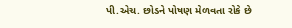પી.એચ. છોડને પોષણ મેળવતા રોકે છે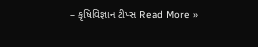– કૃષિવિજ્ઞાન ટીપ્સ Read More »